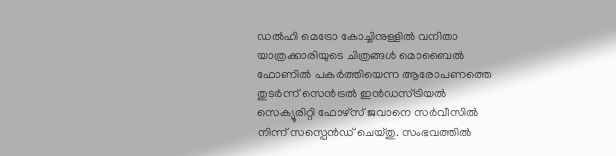ഡൽഹി മെട്രോ കോച്ചിനുള്ളിൽ വനിതാ യാത്രക്കാരിയുടെ ചിത്രങ്ങൾ മൊബൈൽ ഫോണിൽ പകർത്തിയെന്ന ആരോപണത്തെ തുടർന്ന് സെൻട്രൽ ഇൻഡസ്ട്രിയൽ സെക്യൂരിറ്റി ഫോഴ്സ് ജവാനെ സർവീസിൽ നിന്ന് സസ്പെൻഡ് ചെയ്തു. സംഭവത്തിൽ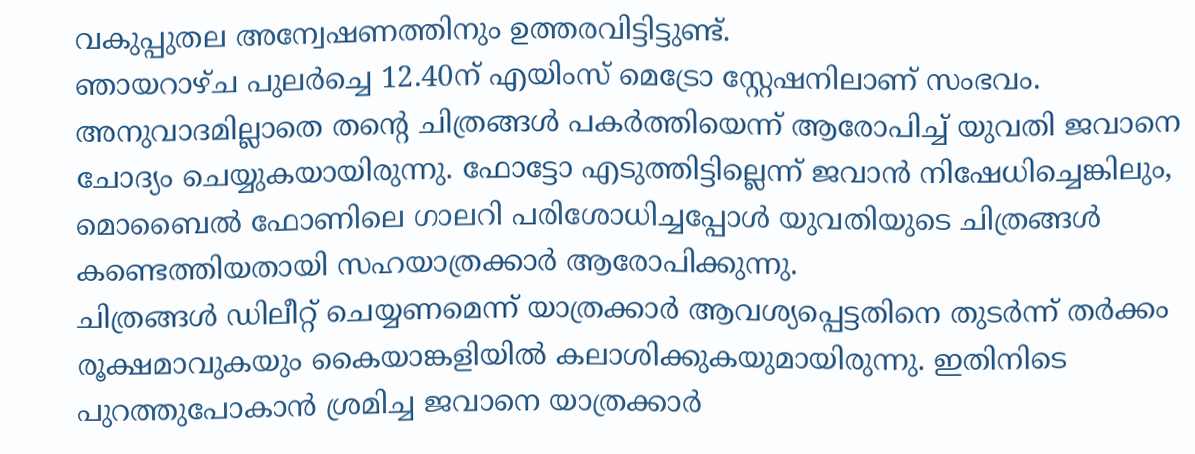വകുപ്പുതല അന്വേഷണത്തിനും ഉത്തരവിട്ടിട്ടുണ്ട്.
ഞായറാഴ്ച പുലർച്ചെ 12.40ന് എയിംസ് മെട്രോ സ്റ്റേഷനിലാണ് സംഭവം. അനുവാദമില്ലാതെ തന്റെ ചിത്രങ്ങൾ പകർത്തിയെന്ന് ആരോപിച്ച് യുവതി ജവാനെ ചോദ്യം ചെയ്യുകയായിരുന്നു. ഫോട്ടോ എടുത്തിട്ടില്ലെന്ന് ജവാൻ നിഷേധിച്ചെങ്കിലും, മൊബൈൽ ഫോണിലെ ഗാലറി പരിശോധിച്ചപ്പോൾ യുവതിയുടെ ചിത്രങ്ങൾ കണ്ടെത്തിയതായി സഹയാത്രക്കാർ ആരോപിക്കുന്നു.
ചിത്രങ്ങൾ ഡിലീറ്റ് ചെയ്യണമെന്ന് യാത്രക്കാർ ആവശ്യപ്പെട്ടതിനെ തുടർന്ന് തർക്കം രൂക്ഷമാവുകയും കൈയാങ്കളിയിൽ കലാശിക്കുകയുമായിരുന്നു. ഇതിനിടെ പുറത്തുപോകാൻ ശ്രമിച്ച ജവാനെ യാത്രക്കാർ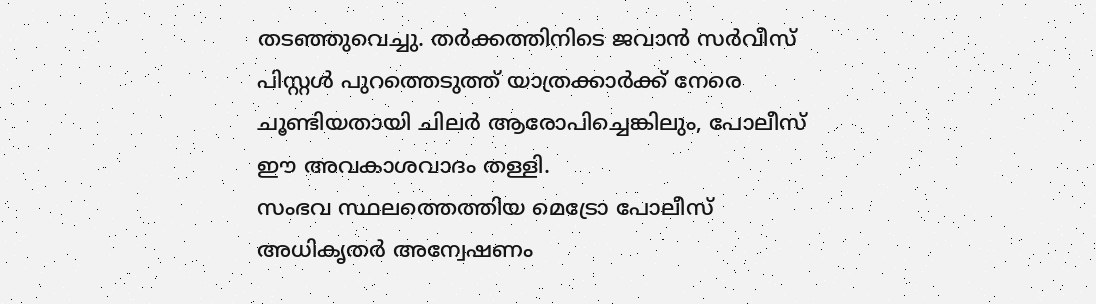തടഞ്ഞുവെച്ചു. തർക്കത്തിനിടെ ജവാൻ സർവീസ് പിസ്റ്റൾ പുറത്തെടുത്ത് യാത്രക്കാർക്ക് നേരെ ചൂണ്ടിയതായി ചിലർ ആരോപിച്ചെങ്കിലും, പോലീസ് ഈ അവകാശവാദം തള്ളി.
സംഭവ സ്ഥലത്തെത്തിയ മെട്രോ പോലീസ് അധികൃതർ അന്വേഷണം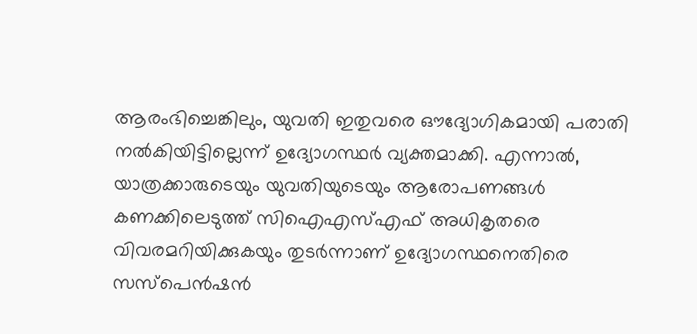ആരംഭിച്ചെങ്കിലും, യുവതി ഇതുവരെ ഔദ്യോഗികമായി പരാതി നൽകിയിട്ടില്ലെന്ന് ഉദ്യോഗസ്ഥർ വ്യക്തമാക്കി. എന്നാൽ, യാത്രക്കാരുടെയും യുവതിയുടെയും ആരോപണങ്ങൾ കണക്കിലെടുത്ത് സിഐഎസ്എഫ് അധികൃതരെ വിവരമറിയിക്കുകയും തുടർന്നാണ് ഉദ്യോഗസ്ഥനെതിരെ സസ്പെൻഷൻ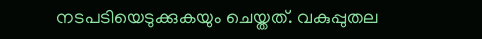നടപടിയെടുക്കുകയും ചെയ്തത്. വകുപ്പുതല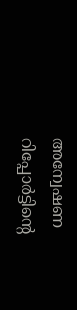അന്വേഷണ റിപ്പോർട്ടിന്റെ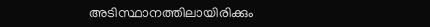അടിസ്ഥാനത്തിലായിരിക്കും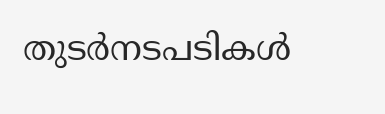തുടർനടപടികൾ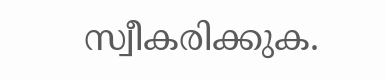സ്വീകരിക്കുക.